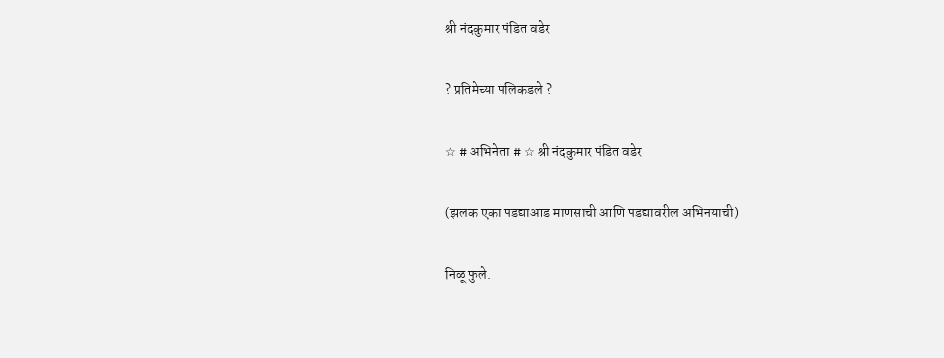श्री नंदकुमार पंडित वडेर

? प्रतिमेच्या पलिकडले ?

☆ # अभिनेता # ☆ श्री नंदकुमार पंडित वडेर

(झलक एका पडद्याआड माणसाची आणि पडद्यावरील अभिनयाची)

निळू फुले.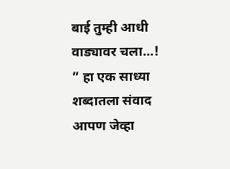बाई तुम्ही आधी वाड्यावर चला…! ” हा एक साध्या शब्दातला संवाद आपण जेव्हा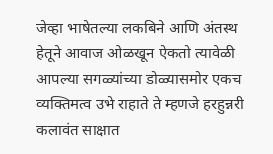जेव्हा भाषेतल्या लकबिने आणि अंतस्थ हेतूने आवाज ओळखून ऐकतो त्यावेळी आपल्या सगळ्यांच्या डोळ्यासमोर एकच व्यक्तिमत्व उभे राहाते ते म्हणजे हरहुन्नरी कलावंत साक्षात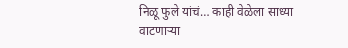निळू फुले यांचं… काही वेळेला साध्या वाटणार्‍या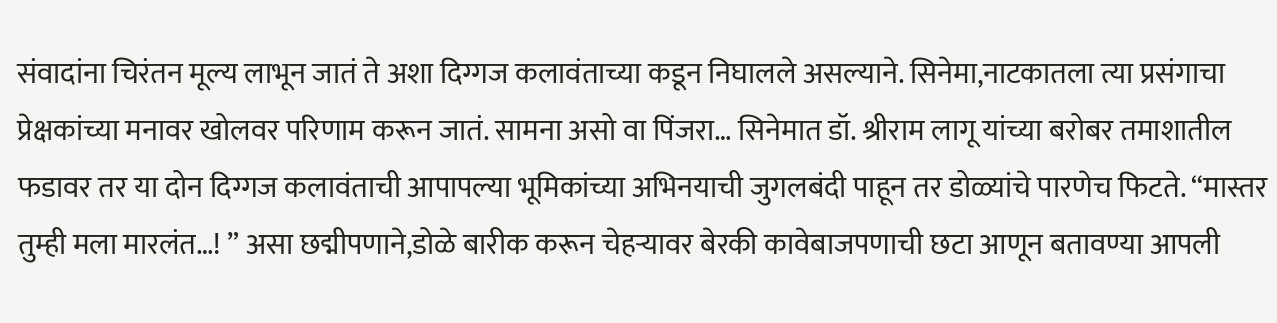संवादांना चिरंतन मूल्य लाभून जातं ते अशा दिग्गज कलावंताच्या कडून निघालले असल्याने. सिनेमा,नाटकातला त्या प्रसंगाचा प्रेक्षकांच्या मनावर खोलवर परिणाम करून जातं. सामना असो वा पिंजरा… सिनेमात डॉ. श्रीराम लागू यांच्या बरोबर तमाशातील फडावर तर या दोन दिग्गज कलावंताची आपापल्या भूमिकांच्या अभिनयाची जुगलबंदी पाहून तर डोळ्यांचे पारणेच फिटते. “मास्तर तुम्ही मला मारलंत…! ” असा छद्मीपणाने,डोळे बारीक करून चेहर्‍यावर बेरकी कावेबाजपणाची छटा आणून बतावण्या आपली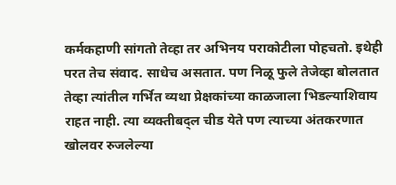कर्मकहाणी सांगतो तेव्हा तर अभिनय पराकोटीला पोहचतो. इथेही परत तेच संवाद. साधेच असतात. पण निळू फुले तेजेव्हा बोलतात तेव्हा त्यांतील गर्भित व्यथा प्रेक्षकांच्या काळजाला भिडल्याशिवाय राहत नाही. त्या व्यक्तीबद्ल चीड येते पण त्याच्या अंतकरणात खोलवर रुजलेल्या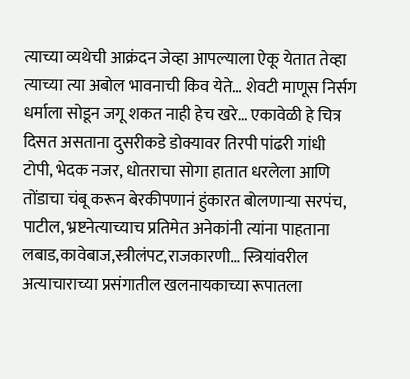त्याच्या व्यथेची आक्रंदन जेव्हा आपल्याला ऐकू येतात तेव्हा त्याच्या त्या अबोल भावनाची किव येते… शेवटी माणूस निर्सग धर्माला सोडून जगू शकत नाही हेच खरे… एकावेळी हे चित्र दिसत असताना दुसरीकडे डोक्यावर तिरपी पांढरी गांधी टोपी, भेदक नजर, धोतराचा सोगा हातात धरलेला आणि तोंडाचा चंबू करून बेरकीपणानं हुंकारत बोलणाऱ्या सरपंच, पाटील, भ्रष्टनेत्याच्याच प्रतिमेत अनेकांनी त्यांना पाहताना लबाड,कावेबाज,स्त्रीलंपट,राजकारणी… स्त्रियांवरील अत्याचाराच्या प्रसंगातील खलनायकाच्या रूपातला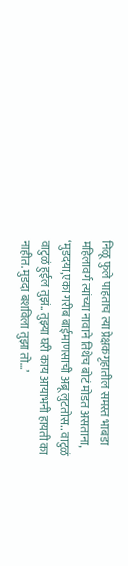निळू फुले पाहताच त्या प्रेक्षकगृहातील समस्त भाबडा महिलावर्ग त्यांच्या नावाने तिथेच बोटं मोडत असताना, ‘मुडदया,एका गरीब बाईमाणसाची अब्रू लुटतोस.. वाटुळं वाटुळं हुईल तुझं.. तुझ्या घरी काय आयाभनी हायती का नाहीत. मुडदा बशविला तुझा तो…’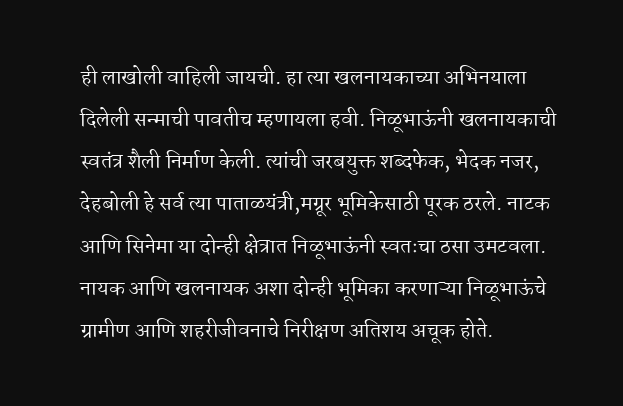ही लाखोली वाहिली जायची. हा त्या खलनायकाच्या अभिनयाला दिलेली सन्माची पावतीच म्हणायला हवी. निळूभाऊंनी खलनायकाची स्वतंत्र शैली निर्माण केली. त्यांची जरबयुक्त शब्दफेक, भेदक नजर, देहबोली हे सर्व त्या पाताळयंत्री,मग्रूर भूमिकेसाठी पूरक ठरले. नाटक आणि सिनेमा या दोन्ही क्षेत्रात निळूभाऊंनी स्वतःचा ठसा उमटवला. नायक आणि खलनायक अशा दोन्ही भूमिका करणाऱ्या निळूभाऊंचे ग्रामीण आणि शहरीजीवनाचे निरीक्षण अतिशय अचूक होते.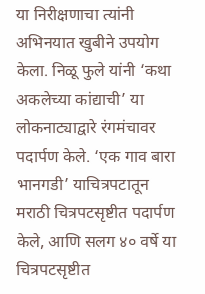या निरीक्षणाचा त्यांनी अभिनयात खुबीने उपयोग केला. निळू फुले यांनी ‘कथा अकलेच्या कांद्याची’ या लोकनाट्याद्वारे रंगमंचावर पदार्पण केले. ‘एक गाव बारा भानगडी’ याचित्रपटातून मराठी चित्रपटसृष्टीत पदार्पण केले, आणि सलग ४० वर्षे या चित्रपटसृष्टीत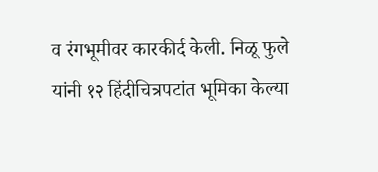व रंगभूमीवर कारकीर्द केली. निळू फुले यांनी १२ हिंदीचित्रपटांत भूमिका केल्या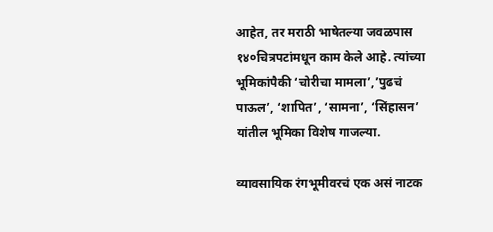आहेत, तर मराठी भाषेतल्या जवळपास १४०चित्रपटांमधून काम केले आहे. त्यांच्या भूमिकांपैकी ‘चोरीचा मामला’,’पुढचं पाऊल’, ‘शापित’, ‘सामना’, ‘सिंहासन’ यांतील भूमिका विशेष गाजल्या.

व्यावसायिक रंगभूमीवरचं एक असं नाटक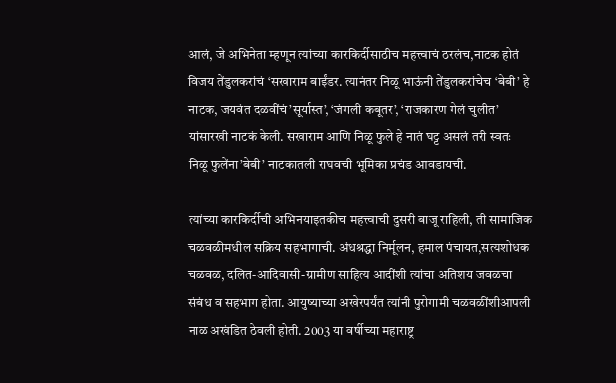आलं, जे अभिनेता म्हणून त्यांच्या कारकिर्दीसाठीच महत्त्वाचं ठरलंच,नाटक होतं विजय तेंडुलकरांचं ‘सखाराम बाईंडर. त्यानंतर निळू भाऊंनी तेंडुलकरांचेच ‘बेबी’ हे नाटक, जयवंत दळवींचं’सूर्यास्त’, ‘जंगली कबूतर’, ‘राजकारण गेलं चुलीत’ यांसारखी नाटकं केली. सखाराम आणि निळू फुले हे नातं घट्ट असलं तरी स्वतः निळू फुलेंना’बेबी’ नाटकातली राघवची भूमिका प्रचंड आवडायची.

त्यांच्या कारकिर्दीची अभिनयाइतकीच महत्त्वाची दुसरी बाजू राहिली, ती सामाजिक चळवळीमधील सक्रिय सहभागाची. अंधश्रद्धा निर्मूलन, हमाल पंचायत,सत्यशोधक चळवळ, दलित-आदिवासी-ग्रामीण साहित्य आदींशी त्यांचा अतिशय जवळचा संबंध व सहभाग होता. आयुष्याच्या अखेरपर्यंत त्यांनी पुरोगामी चळवळींशीआपली नाळ अखंडित ठेवली होती. 2003 या वर्षीच्या महाराष्ट्र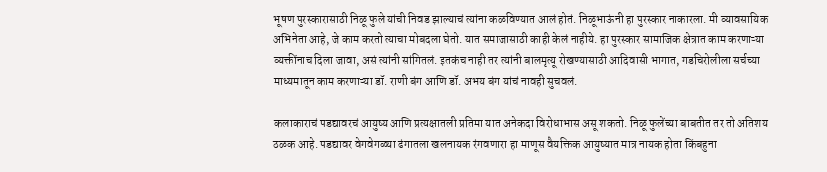भूषण पुरस्कारासाठी निळू फुले यांची निवड झाल्याचं त्यांना कळविण्यात आलं होतं. निळूभाऊंनी हा पुरस्कार नाकारला. मी व्यावसायिक अभिनेता आहे, जे काम करतो त्याचा मोबदला घेतो. यात समाजासाठी काही केलं नाहीये. हा पुरस्कार सामाजिक क्षेत्रात काम करणाऱ्या व्यक्तींनाच दिला जावा, असं त्यांनी सांगितलं. इतकंच नाही तर त्यांनी बालमृत्यू रोखण्यासाठी आदिवासी भागात, गडचिरोलीला सर्चच्या माध्यमातून काम करणाऱ्या डॉ. राणी बंग आणि डॉ. अभय बंग यांचं नावही सुचवलं.

कलाकाराचं पडद्यावरचं आयुष्य आणि प्रत्यक्षातली प्रतिमा यात अनेकदा विरोधाभास असू शकतो. निळू फुलेंच्या बाबतीत तर तो अतिशय ठळक आहे. पडद्यावर वेगवेगळ्या ढंगातला खलनायक रंगवणारा हा माणूस वैयक्तिक आयुष्यात मात्र नायक होता किंबहुना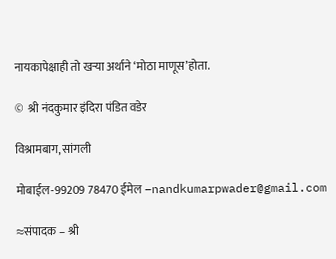नायकापेक्षाही तो खऱ्या अर्थाने ‘मोठा माणूस’होता.

©  श्री नंदकुमार इंदिरा पंडित वडेर

विश्रामबाग, सांगली

मोबाईल-99209 78470 ईमेल –nandkumarpwader@gmail.com

≈संपादक – श्री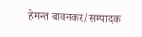हेमन्त बावनकर/सम्पादक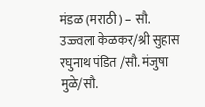मंडळ (मराठी) – सौ. उज्ज्वला केळकर/श्री सुहास रघुनाथ पंडित /सौ. मंजुषा मुळे/सौ.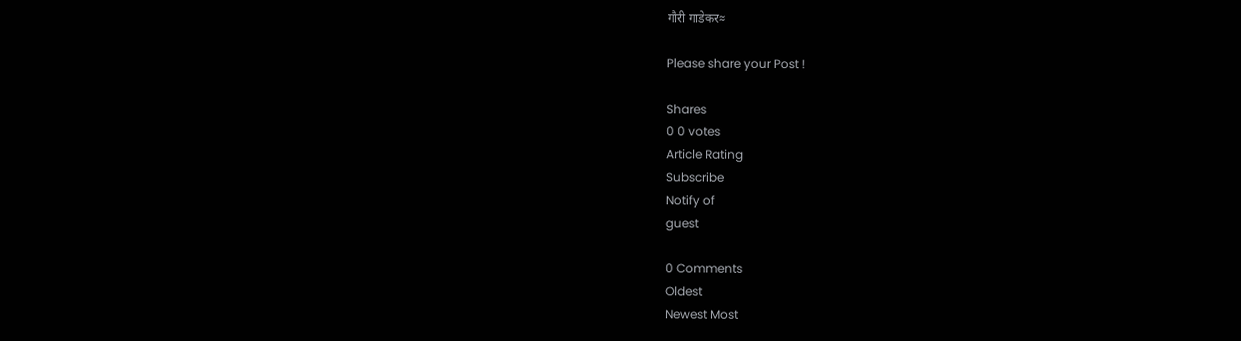गौरी गाडेकर≈

Please share your Post !

Shares
0 0 votes
Article Rating
Subscribe
Notify of
guest

0 Comments
Oldest
Newest Most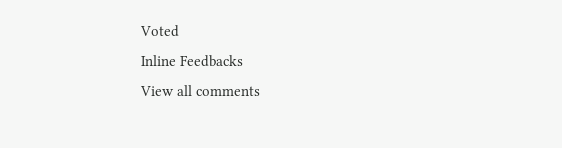Voted
Inline Feedbacks
View all comments